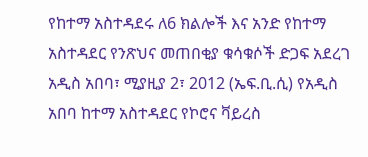የከተማ አስተዳደሩ ለ6 ክልሎች እና አንድ የከተማ አስተዳደር የንጽህና መጠበቂያ ቁሳቁሶች ድጋፍ አደረገ
አዲስ አበባ፣ ሚያዚያ 2፣ 2012 (ኤፍ.ቢ.ሲ) የአዲስ አበባ ከተማ አስተዳደር የኮሮና ቫይረስ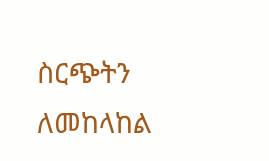ስርጭትን ለመከላከል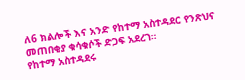ለ6 ክልሎች እና አንድ የከተማ አስተዳደር የንጽህና መጠበቂያ ቁሳቁሶች ድጋፍ አደረገ።
የከተማ አስተዳደሩ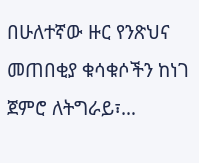በሁለተኛው ዙር የንጽህና መጠበቂያ ቁሳቁሶችን ከነገ ጀምሮ ለትግራይ፣…